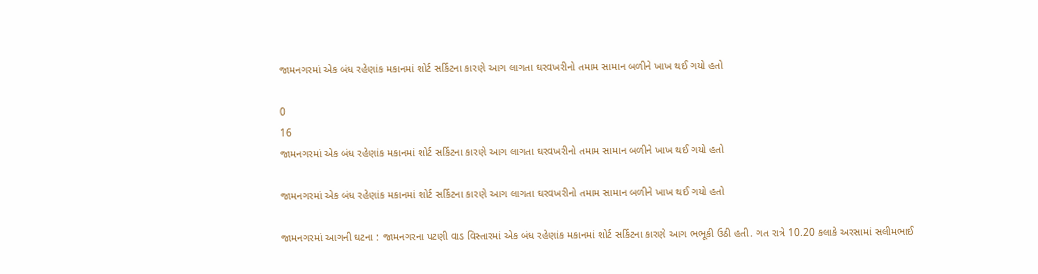જામનગરમાં એક બંધ રહેણાંક મકાનમાં શોર્ટ સર્કિટના કારણે આગ લાગતા ઘરવખરીનો તમામ સામાન બળીને ખાખ થઈ ગયો હતો

0
16
જામનગરમાં એક બંધ રહેણાંક મકાનમાં શોર્ટ સર્કિટના કારણે આગ લાગતા ઘરવખરીનો તમામ સામાન બળીને ખાખ થઈ ગયો હતો

જામનગરમાં એક બંધ રહેણાંક મકાનમાં શોર્ટ સર્કિટના કારણે આગ લાગતા ઘરવખરીનો તમામ સામાન બળીને ખાખ થઈ ગયો હતો

જામનગરમાં આગની ઘટના : જામનગરના પટણી વાડ વિસ્તારમાં એક બંધ રહેણાંક મકાનમાં શોર્ટ સર્કિટના કારણે આગ ભભૂકી ઉઠી હતી. ગત રાત્રે 10.20 કલાકે અરસામાં સલીમભાઈ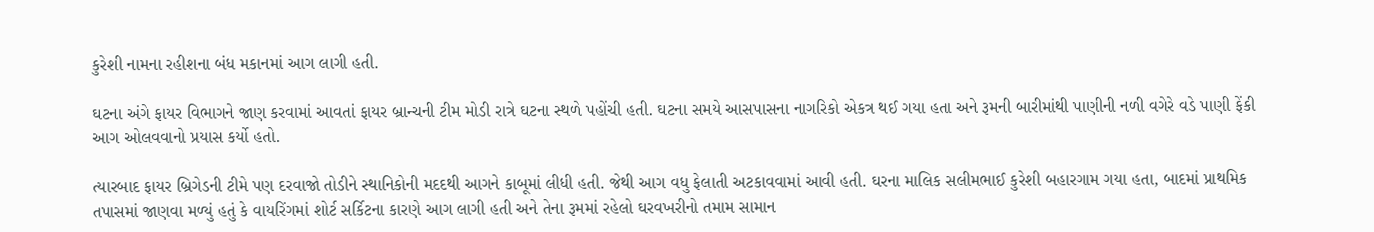કુરેશી નામના રહીશના બંધ મકાનમાં આગ લાગી હતી.

ઘટના અંગે ફાયર વિભાગને જાણ કરવામાં આવતાં ફાયર બ્રાન્ચની ટીમ મોડી રાત્રે ઘટના સ્થળે પહોંચી હતી. ઘટના સમયે આસપાસના નાગરિકો એકત્ર થઈ ગયા હતા અને રૂમની બારીમાંથી પાણીની નળી વગેરે વડે પાણી ફેંકી આગ ઓલવવાનો પ્રયાસ કર્યો હતો.

ત્યારબાદ ફાયર બ્રિગેડની ટીમે પણ દરવાજો તોડીને સ્થાનિકોની મદદથી આગને કાબૂમાં લીધી હતી. જેથી આગ વધુ ફેલાતી અટકાવવામાં આવી હતી. ઘરના માલિક સલીમભાઈ કુરેશી બહારગામ ગયા હતા, બાદમાં પ્રાથમિક તપાસમાં જાણવા મળ્યું હતું કે વાયરિંગમાં શોર્ટ સર્કિટના કારણે આગ લાગી હતી અને તેના રૂમમાં રહેલો ઘરવખરીનો તમામ સામાન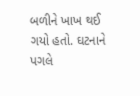બળીને ખાખ થઈ ગયો હતો. ઘટનાને પગલે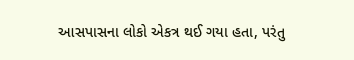આસપાસના લોકો એકત્ર થઈ ગયા હતા, પરંતુ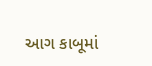આગ કાબૂમાં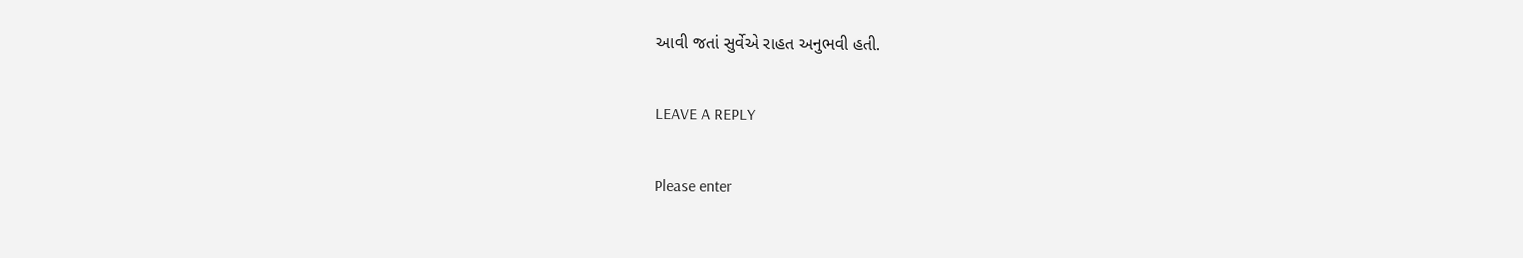આવી જતાં સુર્વેએ રાહત અનુભવી હતી.

LEAVE A REPLY

Please enter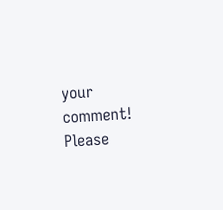your comment!
Please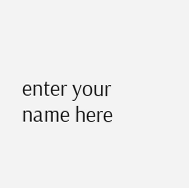enter your name here